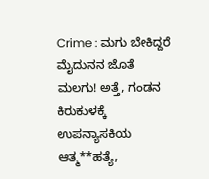Crime : ಮಗು ಬೇಕಿದ್ದರೆ ಮೈದುನನ ಜೊತೆ ಮಲಗು! ಅತ್ತೆ, ಗಂಡನ ಕಿರುಕುಳಕ್ಕೆ ಉಪನ್ಯಾಸಕಿಯ ಆತ್ಮ**ಹತ್ಯೆ,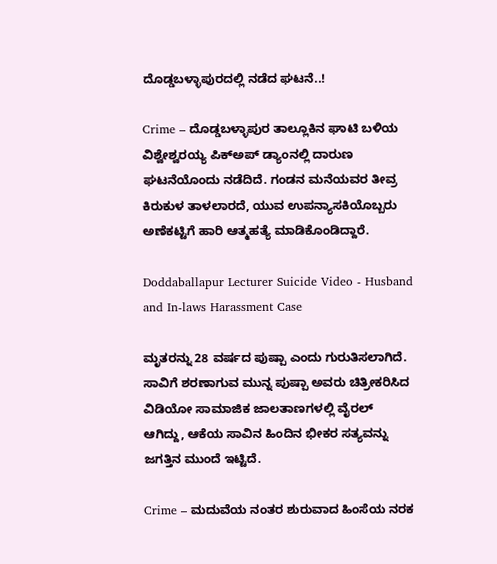ದೊಡ್ಡಬಳ್ಳಾಪುರದಲ್ಲಿ ನಡೆದ ಘಟನೆ..!

Crime – ದೊಡ್ಡಬಳ್ಳಾಪುರ ತಾಲ್ಲೂಕಿನ ಘಾಟಿ ಬಳಿಯ ವಿಶ್ವೇಶ್ವರಯ್ಯ ಪಿಕ್‌ಅಪ್ ಡ್ಯಾಂನಲ್ಲಿ ದಾರುಣ ಘಟನೆಯೊಂದು ನಡೆದಿದೆ. ಗಂಡನ ಮನೆಯವರ ತೀವ್ರ ಕಿರುಕುಳ ತಾಳಲಾರದೆ, ಯುವ ಉಪನ್ಯಾಸಕಿಯೊಬ್ಬರು ಅಣೆಕಟ್ಟಿಗೆ ಹಾರಿ ಆತ್ಮಹತ್ಯೆ ಮಾಡಿಕೊಂಡಿದ್ದಾರೆ.

Doddaballapur Lecturer Suicide Video - Husband and In-laws Harassment Case

ಮೃತರನ್ನು 28 ವರ್ಷದ ಪುಷ್ಪಾ ಎಂದು ಗುರುತಿಸಲಾಗಿದೆ. ಸಾವಿಗೆ ಶರಣಾಗುವ ಮುನ್ನ ಪುಷ್ಪಾ ಅವರು ಚಿತ್ರೀಕರಿಸಿದ ವಿಡಿಯೋ ಸಾಮಾಜಿಕ ಜಾಲತಾಣಗಳಲ್ಲಿ ವೈರಲ್ ಆಗಿದ್ದು, ಆಕೆಯ ಸಾವಿನ ಹಿಂದಿನ ಭೀಕರ ಸತ್ಯವನ್ನು ಜಗತ್ತಿನ ಮುಂದೆ ಇಟ್ಟಿದೆ.

Crime – ಮದುವೆಯ ನಂತರ ಶುರುವಾದ ಹಿಂಸೆಯ ನರಕ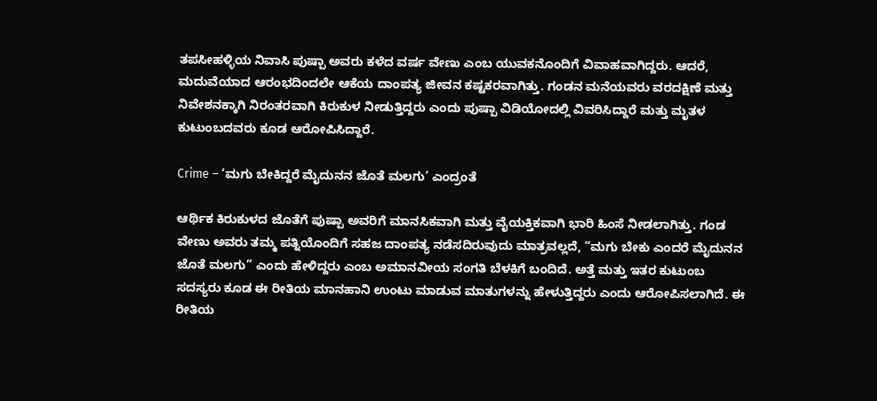ತಪಸೀಹಳ್ಳಿಯ ನಿವಾಸಿ ಪುಷ್ಪಾ ಅವರು ಕಳೆದ ವರ್ಷ ವೇಣು ಎಂಬ ಯುವಕನೊಂದಿಗೆ ವಿವಾಹವಾಗಿದ್ದರು. ಆದರೆ, ಮದುವೆಯಾದ ಆರಂಭದಿಂದಲೇ ಆಕೆಯ ದಾಂಪತ್ಯ ಜೀವನ ಕಷ್ಟಕರವಾಗಿತ್ತು. ಗಂಡನ ಮನೆಯವರು ವರದಕ್ಷಿಣೆ ಮತ್ತು ನಿವೇಶನಕ್ಕಾಗಿ ನಿರಂತರವಾಗಿ ಕಿರುಕುಳ ನೀಡುತ್ತಿದ್ದರು ಎಂದು ಪುಷ್ಪಾ ವಿಡಿಯೋದಲ್ಲಿ ವಿವರಿಸಿದ್ದಾರೆ ಮತ್ತು ಮೃತಳ ಕುಟುಂಬದವರು ಕೂಡ ಆರೋಪಿಸಿದ್ದಾರೆ.

Crime – ‘ಮಗು ಬೇಕಿದ್ದರೆ ಮೈದುನನ ಜೊತೆ ಮಲಗು’ ಎಂದ್ರಂತೆ

ಆರ್ಥಿಕ ಕಿರುಕುಳದ ಜೊತೆಗೆ ಪುಷ್ಪಾ ಅವರಿಗೆ ಮಾನಸಿಕವಾಗಿ ಮತ್ತು ವೈಯಕ್ತಿಕವಾಗಿ ಭಾರಿ ಹಿಂಸೆ ನೀಡಲಾಗಿತ್ತು. ಗಂಡ ವೇಣು ಅವರು ತಮ್ಮ ಪತ್ನಿಯೊಂದಿಗೆ ಸಹಜ ದಾಂಪತ್ಯ ನಡೆಸದಿರುವುದು ಮಾತ್ರವಲ್ಲದೆ, “ಮಗು ಬೇಕು ಎಂದರೆ ಮೈದುನನ ಜೊತೆ ಮಲಗು” ಎಂದು ಹೇಳಿದ್ದರು ಎಂಬ ಅಮಾನವೀಯ ಸಂಗತಿ ಬೆಳಕಿಗೆ ಬಂದಿದೆ. ಅತ್ತೆ ಮತ್ತು ಇತರ ಕುಟುಂಬ ಸದಸ್ಯರು ಕೂಡ ಈ ರೀತಿಯ ಮಾನಹಾನಿ ಉಂಟು ಮಾಡುವ ಮಾತುಗಳನ್ನು ಹೇಳುತ್ತಿದ್ದರು ಎಂದು ಆರೋಪಿಸಲಾಗಿದೆ. ಈ ರೀತಿಯ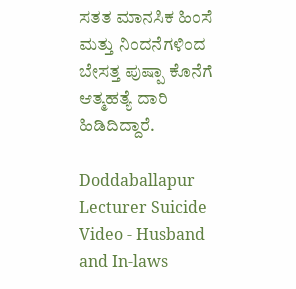ಸತತ ಮಾನಸಿಕ ಹಿಂಸೆ ಮತ್ತು ನಿಂದನೆಗಳಿಂದ ಬೇಸತ್ತ ಪುಷ್ಪಾ ಕೊನೆಗೆ ಆತ್ಮಹತ್ಯೆ ದಾರಿ ಹಿಡಿದಿದ್ದಾರೆ.

Doddaballapur Lecturer Suicide Video - Husband and In-laws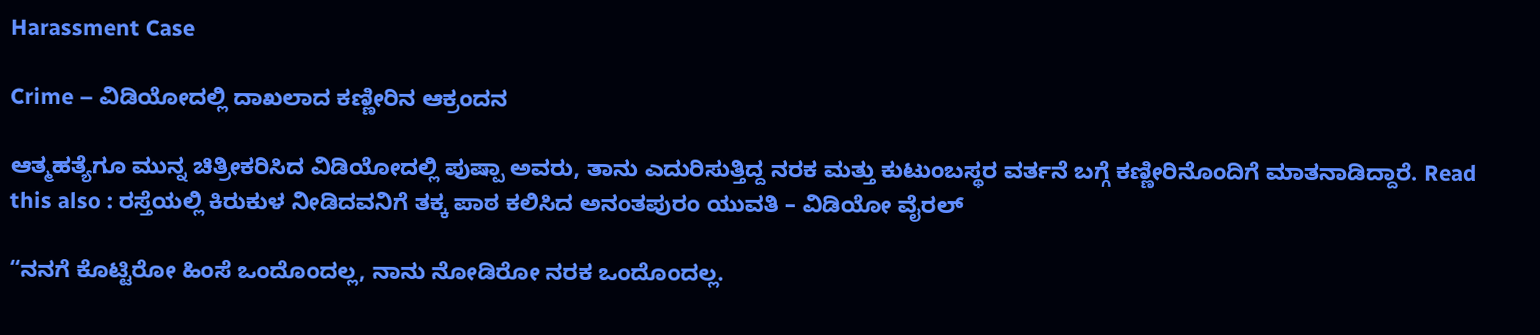Harassment Case

Crime – ವಿಡಿಯೋದಲ್ಲಿ ದಾಖಲಾದ ಕಣ್ಣೀರಿನ ಆಕ್ರಂದನ

ಆತ್ಮಹತ್ಯೆಗೂ ಮುನ್ನ ಚಿತ್ರೀಕರಿಸಿದ ವಿಡಿಯೋದಲ್ಲಿ ಪುಷ್ಪಾ ಅವರು, ತಾನು ಎದುರಿಸುತ್ತಿದ್ದ ನರಕ ಮತ್ತು ಕುಟುಂಬಸ್ಥರ ವರ್ತನೆ ಬಗ್ಗೆ ಕಣ್ಣೀರಿನೊಂದಿಗೆ ಮಾತನಾಡಿದ್ದಾರೆ. Read this also : ರಸ್ತೆಯಲ್ಲಿ ಕಿರುಕುಳ ನೀಡಿದವನಿಗೆ ತಕ್ಕ ಪಾಠ ಕಲಿಸಿದ ಅನಂತಪುರಂ ಯುವತಿ – ವಿಡಿಯೋ ವೈರಲ್

“ನನಗೆ ಕೊಟ್ಟಿರೋ ಹಿಂಸೆ ಒಂದೊಂದಲ್ಲ, ನಾನು ನೋಡಿರೋ ನರಕ ಒಂದೊಂದಲ್ಲ.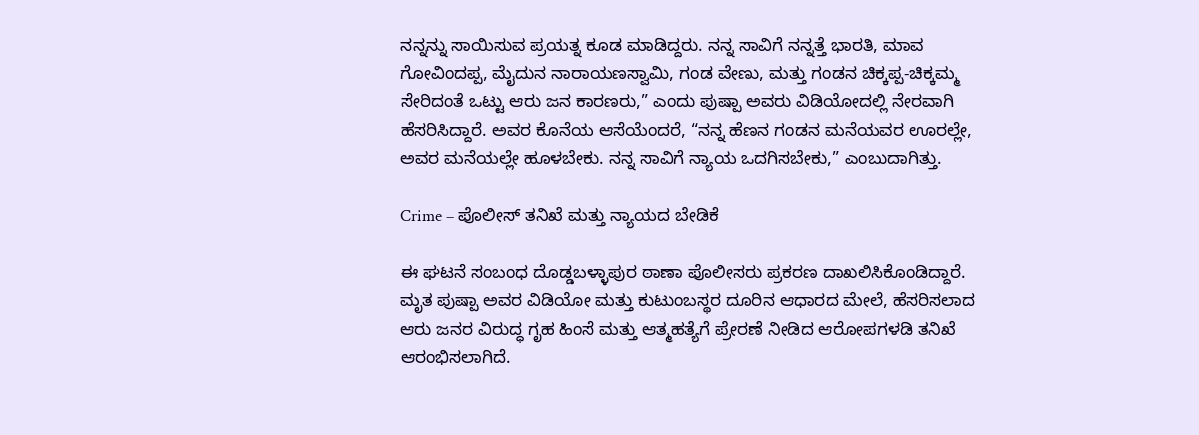ನನ್ನನ್ನು ಸಾಯಿಸುವ ಪ್ರಯತ್ನ ಕೂಡ ಮಾಡಿದ್ದರು. ನನ್ನ ಸಾವಿಗೆ ನನ್ನತ್ತೆ ಭಾರತಿ, ಮಾವ ಗೋವಿಂದಪ್ಪ, ಮೈದುನ ನಾರಾಯಣಸ್ವಾಮಿ, ಗಂಡ ವೇಣು, ಮತ್ತು ಗಂಡನ ಚಿಕ್ಕಪ್ಪ-ಚಿಕ್ಕಮ್ಮ ಸೇರಿದಂತೆ ಒಟ್ಟು ಆರು ಜನ ಕಾರಣರು,” ಎಂದು ಪುಷ್ಪಾ ಅವರು ವಿಡಿಯೋದಲ್ಲಿ ನೇರವಾಗಿ ಹೆಸರಿಸಿದ್ದಾರೆ. ಅವರ ಕೊನೆಯ ಆಸೆಯೆಂದರೆ, “ನನ್ನ ಹೆಣನ ಗಂಡನ ಮನೆಯವರ ಊರಲ್ಲೇ, ಅವರ ಮನೆಯಲ್ಲೇ ಹೂಳಬೇಕು. ನನ್ನ ಸಾವಿಗೆ ನ್ಯಾಯ ಒದಗಿಸಬೇಕು,” ಎಂಬುದಾಗಿತ್ತು.

Crime – ಪೊಲೀಸ್ ತನಿಖೆ ಮತ್ತು ನ್ಯಾಯದ ಬೇಡಿಕೆ

ಈ ಘಟನೆ ಸಂಬಂಧ ದೊಡ್ಡಬಳ್ಳಾಪುರ ಠಾಣಾ ಪೊಲೀಸರು ಪ್ರಕರಣ ದಾಖಲಿಸಿಕೊಂಡಿದ್ದಾರೆ. ಮೃತ ಪುಷ್ಪಾ ಅವರ ವಿಡಿಯೋ ಮತ್ತು ಕುಟುಂಬಸ್ಥರ ದೂರಿನ ಆಧಾರದ ಮೇಲೆ, ಹೆಸರಿಸಲಾದ ಆರು ಜನರ ವಿರುದ್ಧ ಗೃಹ ಹಿಂಸೆ ಮತ್ತು ಆತ್ಮಹತ್ಯೆಗೆ ಪ್ರೇರಣೆ ನೀಡಿದ ಆರೋಪಗಳಡಿ ತನಿಖೆ ಆರಂಭಿಸಲಾಗಿದೆ.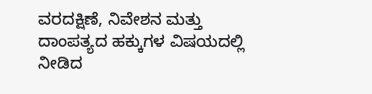ವರದಕ್ಷಿಣೆ, ನಿವೇಶನ ಮತ್ತು ದಾಂಪತ್ಯದ ಹಕ್ಕುಗಳ ವಿಷಯದಲ್ಲಿ ನೀಡಿದ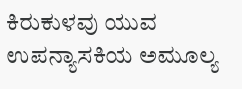ಕಿರುಕುಳವು ಯುವ ಉಪನ್ಯಾಸಕಿಯ ಅಮೂಲ್ಯ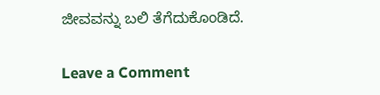ಜೀವವನ್ನು ಬಲಿ ತೆಗೆದುಕೊಂಡಿದೆ.

Leave a Comment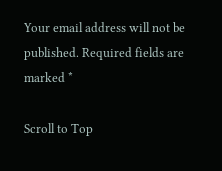Your email address will not be published. Required fields are marked *

Scroll to Top